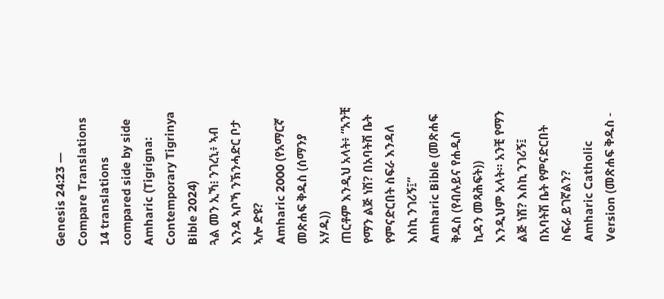Genesis 24:23 — Compare Translations
14 translations compared side by side
Amharic (Tigrigna: Contemporary Tigrinya Bible 2024)
ጓል መን ኢኻ፧ ንገረኒ፥ ኣብ እንዳ ኣቦኻ ንኽንሓድር ቦታ ኣሎ ድዩ?
Amharic 2000 (የአማርኛ መጽሐፍ ቅዱስ (ሰማንያ አሃዱ))
ጠርቶም እንዲህ አላት፥ “አንቺ የማን ልጅ ነሽ? በአባትሽ ቤት የምናድርበት ስፍራ እንዳለ እስኪ ንገሪኝ፤”
Amharic Bible (መጽሐፍ ቅዱስ (የብሉይና የሐዲስ ኪዳን መጻሕፍት))
እንዲህም አላት። አንቺ የማን ልጅ ነሽ? እስኪ ንገሪኝ፤ በአባትሽ ቤት የምናድርበት ስፍራ ይገኛልን?
Amharic Catholic Version (መጽሐፍ ቅዱስ -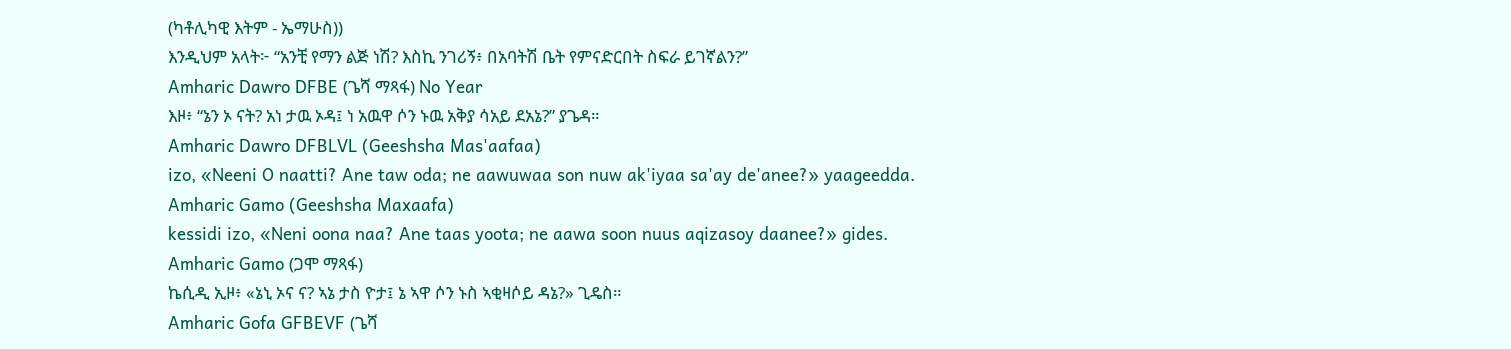(ካቶሊካዊ እትም - ኤማሁስ))
እንዲህም አላት፦ “አንቺ የማን ልጅ ነሽ? እስኪ ንገሪኝ፥ በአባትሽ ቤት የምናድርበት ስፍራ ይገኛልን?”
Amharic Dawro DFBE (ጌሻ ማጻፋ) No Year
እዞ፥ “ኔን ኦ ናት? አነ ታዉ ኦዳ፤ ነ አዉዋ ሶን ኑዉ አቅያ ሳአይ ደአኔ?” ያጌዳ።
Amharic Dawro DFBLVL (Geeshsha Mas'aafaa)
izo, «Neeni O naatti? Ane taw oda; ne aawuwaa son nuw ak'iyaa sa'ay de'anee?» yaageedda.
Amharic Gamo (Geeshsha Maxaafa)
kessidi izo, «Neni oona naa? Ane taas yoota; ne aawa soon nuus aqizasoy daanee?» gides.
Amharic Gamo (ጋሞ ማጻፋ)
ኬሲዲ ኢዞ፥ «ኔኒ ኦና ና? ኣኔ ታስ ዮታ፤ ኔ ኣዋ ሶን ኑስ ኣቂዛሶይ ዳኔ?» ጊዴስ።
Amharic Gofa GFBEVF (ጌሻ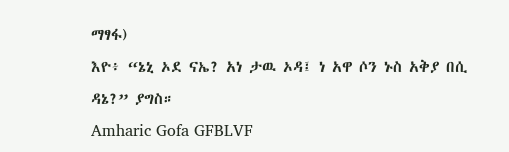ማፃፋ)
እዮ፥ “ኔኒ ኦደ ናኤ? አነ ታዉ ኦዳ፤ ነ አዋ ሶን ኑስ አቅያ በሲ ዳኔ?” ያግስ።
Amharic Gofa GFBLVF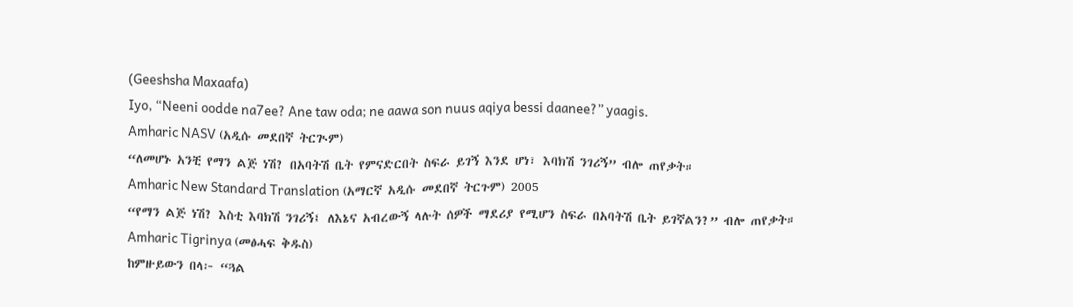(Geeshsha Maxaafa)
Iyo, “Neeni oodde na7ee? Ane taw oda; ne aawa son nuus aqiya bessi daanee?” yaagis.
Amharic NASV (አዲሱ መደበኛ ትርጒም)
“ለመሆኑ አንቺ የማን ልጅ ነሽ? በአባትሽ ቤት የምናድርበት ስፍራ ይገኝ እንደ ሆነ፣ እባክሽ ንገሪኝ” ብሎ ጠየቃት።
Amharic New Standard Translation (አማርኛ አዲሱ መደበኛ ትርጉም) 2005
“የማን ልጅ ነሽ? እስቲ እባክሽ ንገሪኝ፤ ለእኔና አብረውኝ ላሉት ሰዎች ማደሪያ የሚሆን ስፍራ በአባትሽ ቤት ይገኛልን?” ብሎ ጠየቃት።
Amharic Tigrinya (መፅሓፍ ቅዱስ)
ከምዙይውን በላ፦ “ጓል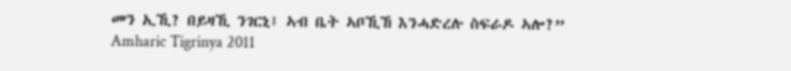መን ኢኺ? በይዛኺ ንገርኒ፤ ኣብ ቤት ኣቦኺኸ እንሓድረሉ ስፍራዶ ኣሎ?”
Amharic Tigrinya 2011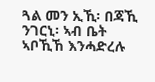ጓል መን ኢኺ፡ በጃኺ ንገርኒ፡ ኣብ ቤት ኣቦኺኸ እንሓድረሉ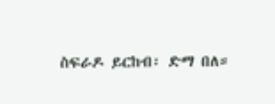ስፍራዶ ይርከብ፡ ድማ በለ።